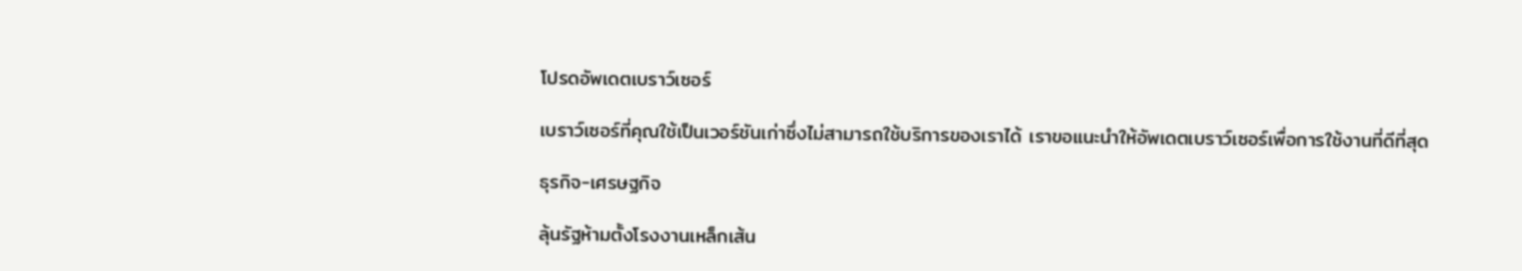โปรดอัพเดตเบราว์เซอร์

เบราว์เซอร์ที่คุณใช้เป็นเวอร์ชันเก่าซึ่งไม่สามารถใช้บริการของเราได้ เราขอแนะนำให้อัพเดตเบราว์เซอร์เพื่อการใช้งานที่ดีที่สุด

ธุรกิจ-เศรษฐกิจ

ลุ้นรัฐห้ามตั้งโรงงานเหล็กเส้น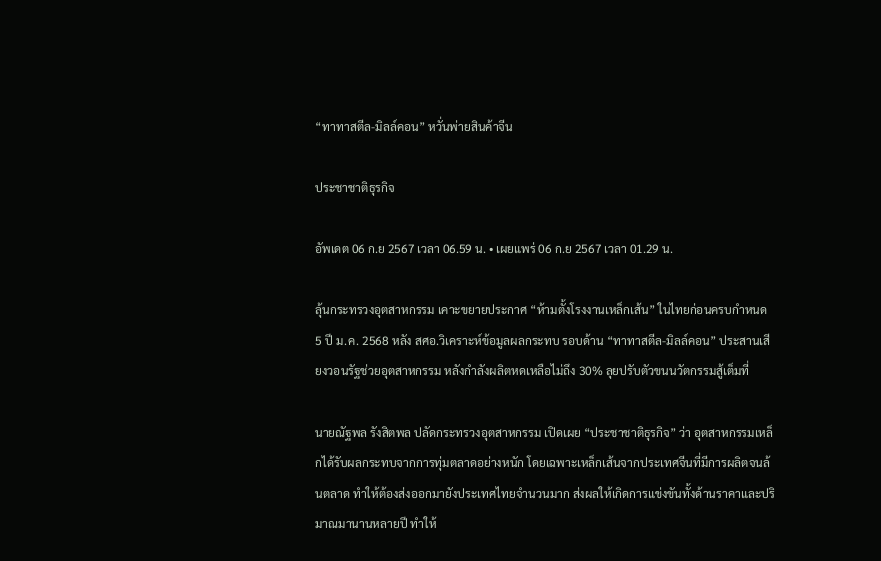“ทาทาสตีล-มิลล์คอน” หวั่นพ่ายสินค้าจีน

ประชาชาติธุรกิจ

อัพเดต 06 ก.ย 2567 เวลา 06.59 น. • เผยแพร่ 06 ก.ย 2567 เวลา 01.29 น.

ลุ้นกระทรวงอุตสาหกรรม เคาะขยายประกาศ “ห้ามตั้งโรงงานเหล็กเส้น” ในไทยก่อนครบกำหนด 5 ปี ม.ค. 2568 หลัง สศอ.วิเคราะห์ข้อมูลผลกระทบ รอบด้าน “ทาทาสตีล-มิลล์คอน” ประสานเสียงวอนรัฐช่วยอุตสาหกรรม หลังกำลังผลิตหดเหลือไม่ถึง 30% ลุยปรับตัวขนนวัตกรรมสู้เต็มที่

นายณัฐพล รังสิตพล ปลัดกระทรวงอุตสาหกรรม เปิดเผย “ประชาชาติธุรกิจ” ว่า อุตสาหกรรมเหล็กได้รับผลกระทบจากการทุ่มตลาดอย่างหนัก โดยเฉพาะเหล็กเส้นจากประเทศจีนที่มีการผลิตจนล้นตลาด ทำให้ต้องส่งออกมายังประเทศไทยจำนวนมาก ส่งผลให้เกิดการแข่งขันทั้งด้านราคาและปริมาณมานานหลายปี ทำให้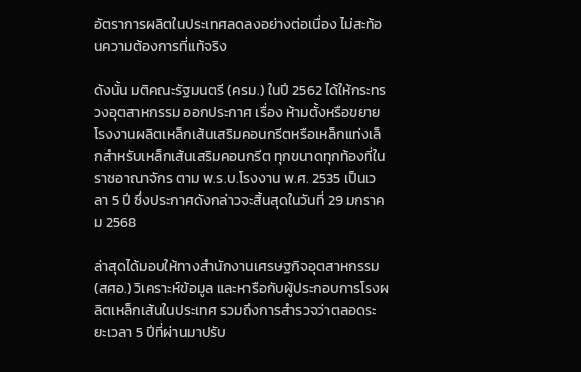อัตราการผลิตในประเทศลดลงอย่างต่อเนื่อง ไม่สะท้อนความต้องการที่แท้จริง

ดังนั้น มติคณะรัฐมนตรี (ครม.) ในปี 2562 ได้ให้กระทรวงอุตสาหกรรม ออกประกาศ เรื่อง ห้ามตั้งหรือขยายโรงงานผลิตเหล็กเส้นเสริมคอนกรีตหรือเหล็กแท่งเล็กสำหรับเหล็กเส้นเสริมคอนกรีต ทุกขนาดทุกท้องที่ในราชอาณาจักร ตาม พ.ร.บ.โรงงาน พ.ศ. 2535 เป็นเวลา 5 ปี ซึ่งประกาศดังกล่าวจะสิ้นสุดในวันที่ 29 มกราคม 2568

ล่าสุดได้มอบให้ทางสำนักงานเศรษฐกิจอุตสาหกรรม (สศอ.) วิเคราะห์ข้อมูล และหารือกับผู้ประกอบการโรงผลิตเหล็กเส้นในประเทศ รวมถึงการสำรวจว่าตลอดระยะเวลา 5 ปีที่ผ่านมาปรับ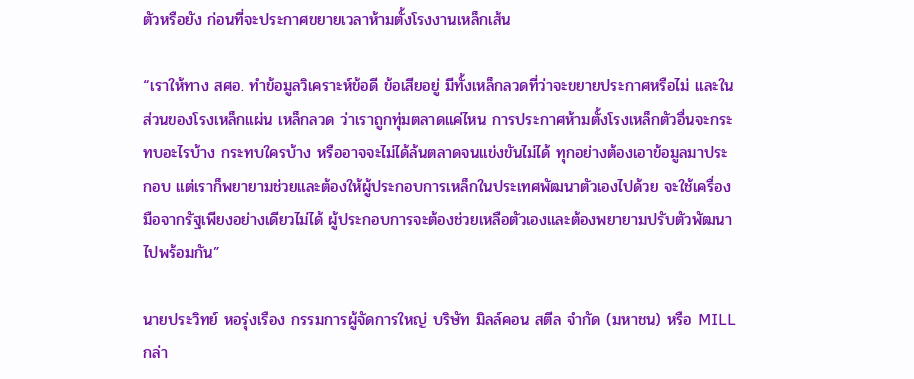ตัวหรือยัง ก่อนที่จะประกาศขยายเวลาห้ามตั้งโรงงานเหล็กเส้น

“เราให้ทาง สศอ. ทำข้อมูลวิเคราะห์ข้อดี ข้อเสียอยู่ มีทั้งเหล็กลวดที่ว่าจะขยายประกาศหรือไม่ และในส่วนของโรงเหล็กแผ่น เหล็กลวด ว่าเราถูกทุ่มตลาดแค่ไหน การประกาศห้ามตั้งโรงเหล็กตัวอื่นจะกระทบอะไรบ้าง กระทบใครบ้าง หรืออาจจะไม่ได้ล้นตลาดจนแข่งขันไม่ได้ ทุกอย่างต้องเอาข้อมูลมาประกอบ แต่เราก็พยายามช่วยและต้องให้ผู้ประกอบการเหล็กในประเทศพัฒนาตัวเองไปด้วย จะใช้เครื่องมือจากรัฐเพียงอย่างเดียวไม่ได้ ผู้ประกอบการจะต้องช่วยเหลือตัวเองและต้องพยายามปรับตัวพัฒนาไปพร้อมกัน”

นายประวิทย์ หอรุ่งเรือง กรรมการผู้จัดการใหญ่ บริษัท มิลล์คอน สตีล จำกัด (มหาชน) หรือ MILL กล่า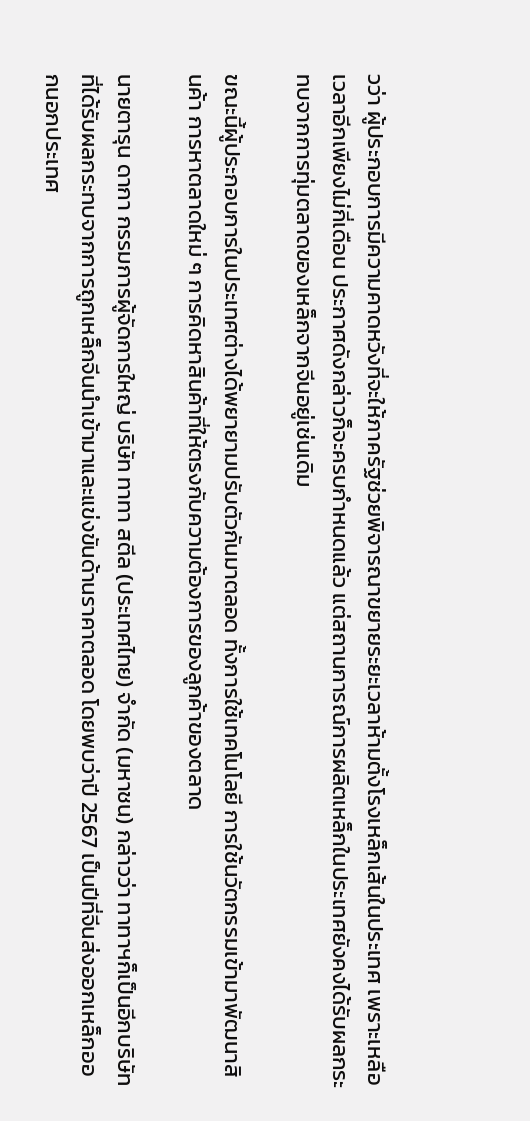วว่า ผู้ประกอบการมีความคาดหวังที่จะให้ภาครัฐช่วยพิจารณาขยายระยะเวลาห้ามตั้งโรงเหล็กเส้นในประเทศ เพราะเหลือเวลาอีกเพียงไม่กี่เดือน ประกาศดังกล่าวก็จะครบกำหนดแล้ว แต่สถานการณ์การผลิตเหล็กในประเทศยังคงได้รับผลกระทบจากการทุ่มตลาดของเหล็กจากจีนอยู่เช่นเดิม

ขณะนี้ผู้ประกอบการในประเทศต่างได้พยายามปรับตัวกันมาตลอด ทั้งการใช้เทคโนโลยี การใช้นวัตกรรมเข้ามาพัฒนาสินค้า การหาตลาดใหม่ ๆ การคิดหาสินค้าที่ให้ตรงกับความต้องการของลูกค้าของตลาด

นายตารุน ดากา กรรมการผู้จัดการใหญ่ บริษัท ทาทา สตีล (ประเทศไทย) จำกัด (มหาชน) กล่าวว่า ทาทาฯก็เป็นอีกบริษัทที่ได้รับผลกระทบจากการถูกเหล็กจีนนำเข้ามาและแข่งขันด้านราคาตลอด โดยพบว่าปี 2567 เป็นปีที่จีนส่งออกเหล็กออกนอกประเทศ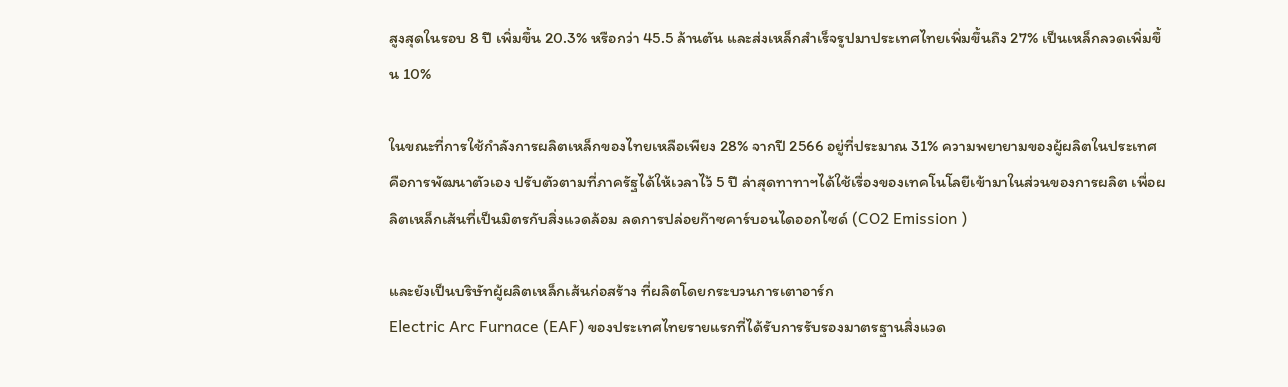สูงสุดในรอบ 8 ปี เพิ่มขึ้น 20.3% หรือกว่า 45.5 ล้านตัน และส่งเหล็กสำเร็จรูปมาประเทศไทยเพิ่มขึ้นถึง 27% เป็นเหล็กลวดเพิ่มขึ้น 10%

ในขณะที่การใช้กำลังการผลิตเหล็กของไทยเหลือเพียง 28% จากปี 2566 อยู่ที่ประมาณ 31% ความพยายามของผู้ผลิตในประเทศคือการพัฒนาตัวเอง ปรับตัวตามที่ภาครัฐได้ให้เวลาไว้ 5 ปี ล่าสุดทาทาฯได้ใช้เรื่องของเทคโนโลยีเข้ามาในส่วนของการผลิต เพื่อผลิตเหล็กเส้นที่เป็นมิตรกับสิ่งแวดล้อม ลดการปล่อยก๊าซคาร์บอนไดออกไซด์ (CO2 Emission )

และยังเป็นบริษัทผู้ผลิตเหล็กเส้นก่อสร้าง ที่ผลิตโดยกระบวนการเตาอาร์ก
Electric Arc Furnace (EAF) ของประเทศไทยรายแรกที่ได้รับการรับรองมาตรฐานสิ่งแวด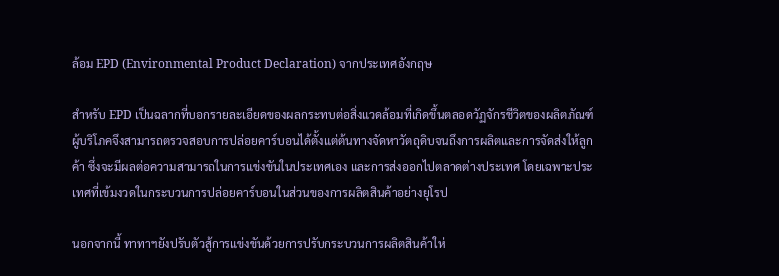ล้อม EPD (Environmental Product Declaration) จากประเทศอังกฤษ

สำหรับ EPD เป็นฉลากที่บอกรายละเอียดของผลกระทบต่อสิ่งแวดล้อมที่เกิดขึ้นตลอดวัฏจักรชีวิตของผลิตภัณฑ์ ผู้บริโภคจึงสามารถตรวจสอบการปล่อยคาร์บอนได้ตั้งแต่ต้นทางจัดหาวัตถุดิบจนถึงการผลิตและการจัดส่งให้ลูกค้า ซึ่งจะมีผลต่อความสามารถในการแข่งขันในประเทศเอง และการส่งออกไปตลาดต่างประเทศ โดยเฉพาะประเทศที่เข้มงวดในกระบวนการปล่อยคาร์บอนในส่วนของการผลิตสินค้าอย่างยุโรป

นอกจากนี้ ทาทาฯยังปรับตัวสู้การแข่งขันด้วยการปรับกระบวนการผลิตสินค้าให่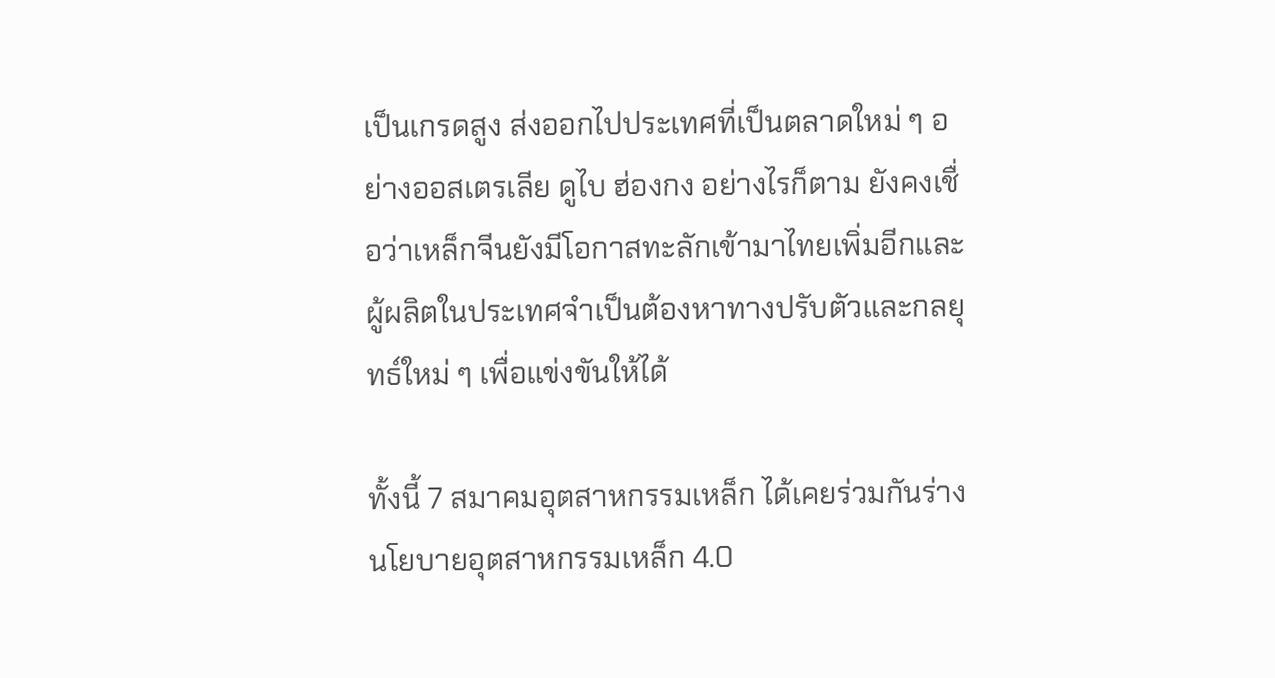เป็นเกรดสูง ส่งออกไปประเทศที่เป็นตลาดใหม่ ๆ อย่างออสเตรเลีย ดูไบ ฮ่องกง อย่างไรก็ตาม ยังคงเชื่อว่าเหล็กจีนยังมีโอกาสทะลักเข้ามาไทยเพิ่มอีกและผู้ผลิตในประเทศจำเป็นต้องหาทางปรับตัวและกลยุทธ์ใหม่ ๆ เพื่อแข่งขันให้ได้

ทั้งนี้ 7 สมาคมอุตสาหกรรมเหล็ก ได้เคยร่วมกันร่างนโยบายอุตสาหกรรมเหล็ก 4.0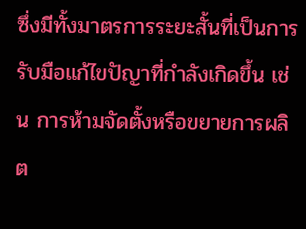ซึ่งมีทั้งมาตรการระยะสั้นที่เป็นการรับมือแก้ไขปัญาที่กำลังเกิดขึ้น เช่น การห้ามจัดตั้งหรือขยายการผลิต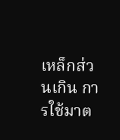เหล็กส่วนเกิน การใช้มาต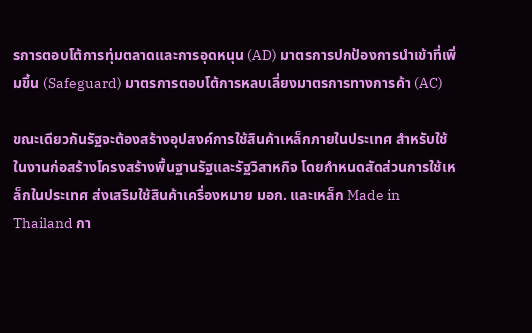รการตอบโต้การทุ่มตลาดและการอุดหนุน (AD) มาตรการปกป้องการนำเข้าที่เพิ่มขึ้น (Safeguard) มาตรการตอบโต้การหลบเลี่ยงมาตรการทางการค้า (AC)

ขณะเดียวกันรัฐจะต้องสร้างอุปสงค์การใช้สินค้าเหล็กภายในประเทศ สำหรับใช้ในงานก่อสร้างโครงสร้างพื้นฐานรัฐและรัฐวิสาหกิจ โดยกำหนดสัดส่วนการใช้เหล็กในประเทศ ส่งเสริมใช้สินค้าเครื่องหมาย มอก. และเหล็ก Made in Thailand กา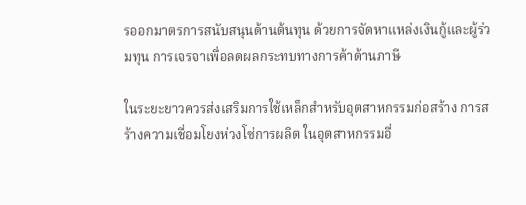รออกมาตรการสนับสนุนด้านต้นทุน ด้วยการจัดหาแหล่งเงินกู้และผู้ร่วมทุน การเจรจาเพื่อลดผลกระทบทางการค้าด้านภาษี

ในระยะยาวควรส่งเสริมการใช้เหล็กสำหรับอุตสาหกรรมก่อสร้าง การสร้างความเชื่อมโยงห่วงโซ่การผลิต ในอุตสาหกรรมอื่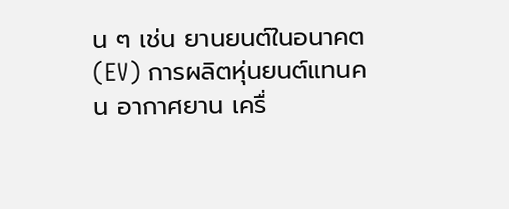น ๆ เช่น ยานยนต์ในอนาคต (EV) การผลิตหุ่นยนต์แทนคน อากาศยาน เครื่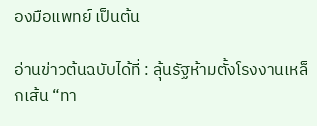องมือแพทย์ เป็นต้น

อ่านข่าวต้นฉบับได้ที่ : ลุ้นรัฐห้ามตั้งโรงงานเหล็กเส้น “ทา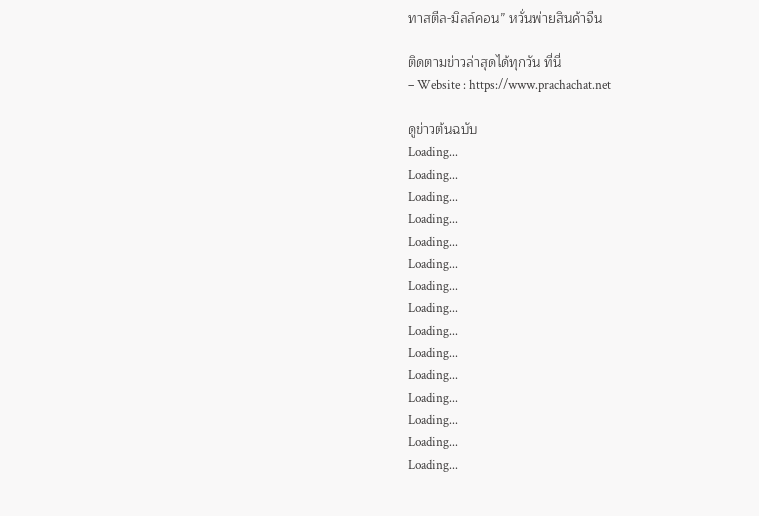ทาสตีล-มิลล์คอน” หวั่นพ่ายสินค้าจีน

ติดตามข่าวล่าสุดได้ทุกวัน ที่นี่
– Website : https://www.prachachat.net

ดูข่าวต้นฉบับ
Loading...
Loading...
Loading...
Loading...
Loading...
Loading...
Loading...
Loading...
Loading...
Loading...
Loading...
Loading...
Loading...
Loading...
Loading...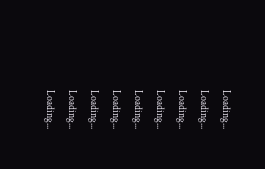Loading...
Loading...
Loading...
Loading...
Loading...
Loading...
Loading...
Loading...
Loading...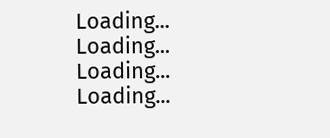Loading...
Loading...
Loading...
Loading...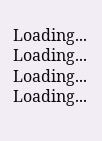Loading...
Loading...
Loading...
Loading...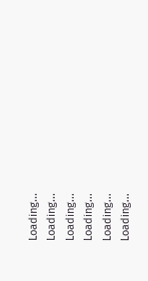Loading...
Loading...
Loading...
Loading...
Loading...
Loading...